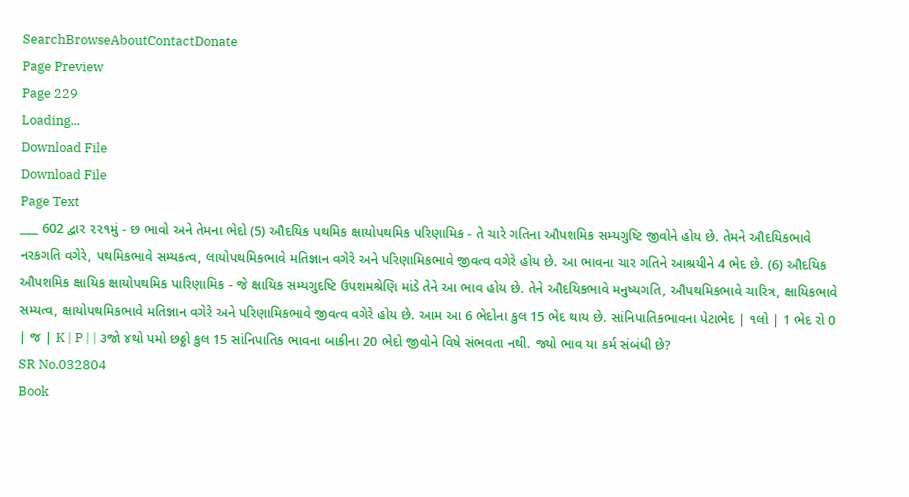SearchBrowseAboutContactDonate
Page Preview
Page 229
Loading...
Download File
Download File
Page Text
___ 602 દ્વાર ૨૨૧મું - છ ભાવો અને તેમના ભેદો (5) ઔદયિક પથમિક ક્ષાયોપથમિક પરિણામિક - તે ચારે ગતિના ઔપશમિક સમ્યગુષ્ટિ જીવોને હોય છે. તેમને ઔદયિકભાવે નરકગતિ વગેરે, પથમિકભાવે સમ્યકત્વ, લાયોપથમિકભાવે મતિજ્ઞાન વગેરે અને પરિણામિકભાવે જીવત્વ વગેરે હોય છે. આ ભાવના ચાર ગતિને આશ્રયીને 4 ભેદ છે. (6) ઔદયિક ઔપશમિક ક્ષાયિક ક્ષાયોપથમિક પારિણામિક - જે ક્ષાયિક સમ્યગુદષ્ટિ ઉપશમશ્રેણિ માંડે તેને આ ભાવ હોય છે. તેને ઔદયિકભાવે મનુષ્યગતિ, ઔપથમિકભાવે ચારિત્ર, ક્ષાયિકભાવે સમ્યત્વ, ક્ષાયોપથમિકભાવે મતિજ્ઞાન વગેરે અને પરિણામિકભાવે જીવત્વ વગેરે હોય છે. આમ આ 6 ભેદોના કુલ 15 ભેદ થાય છે. સાંનિપાતિકભાવના પેટાભેદ | ૧લો | 1 ભેદ રો 0 | જ | K | P | | ૩જો ૪થો પમો છઠ્ઠો કુલ 15 સાંનિપાતિક ભાવના બાકીના 20 ભેદો જીવોને વિષે સંભવતા નથી. જ્યો ભાવ યા કર્મ સંબંધી છે?
SR No.032804
Book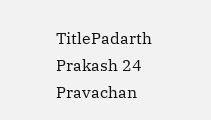TitlePadarth Prakash 24 Pravachan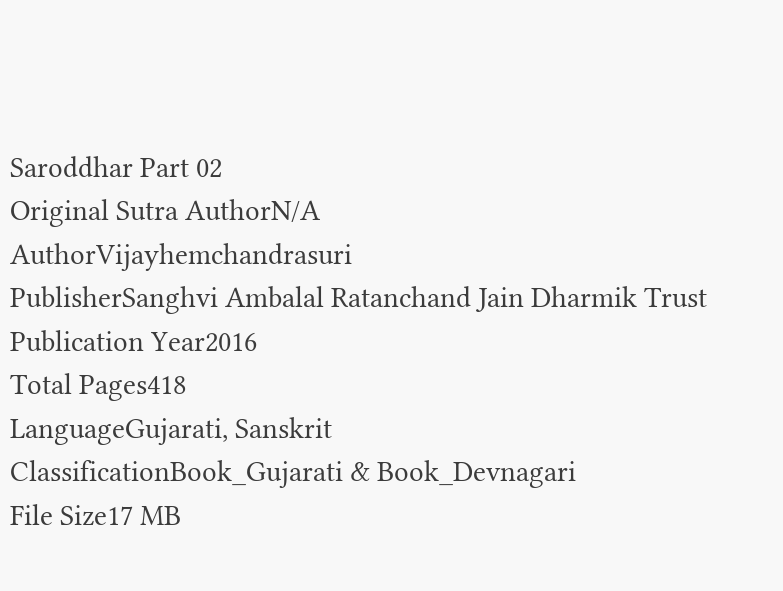Saroddhar Part 02
Original Sutra AuthorN/A
AuthorVijayhemchandrasuri
PublisherSanghvi Ambalal Ratanchand Jain Dharmik Trust
Publication Year2016
Total Pages418
LanguageGujarati, Sanskrit
ClassificationBook_Gujarati & Book_Devnagari
File Size17 MB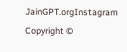JainGPT.orgInstagram
Copyright ©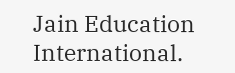Jain Education International.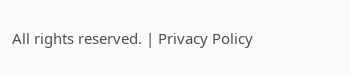All rights reserved. | Privacy Policy